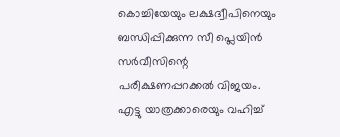കൊച്ചിയേയും ലക്ഷദ്വീപിനെയും ബന്ധിപ്പിക്കുന്ന സീ പ്ലെയിൻ സർവീസിന്റെ പരീക്ഷണപ്പറക്കൽ വിജയം. എട്ടു യാത്രക്കാരെയും വഹിച്ച്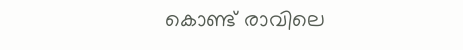കൊണ്ട് രാവിലെ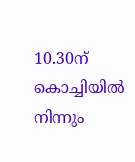10.30ന് കൊച്ചിയിൽ നിന്നും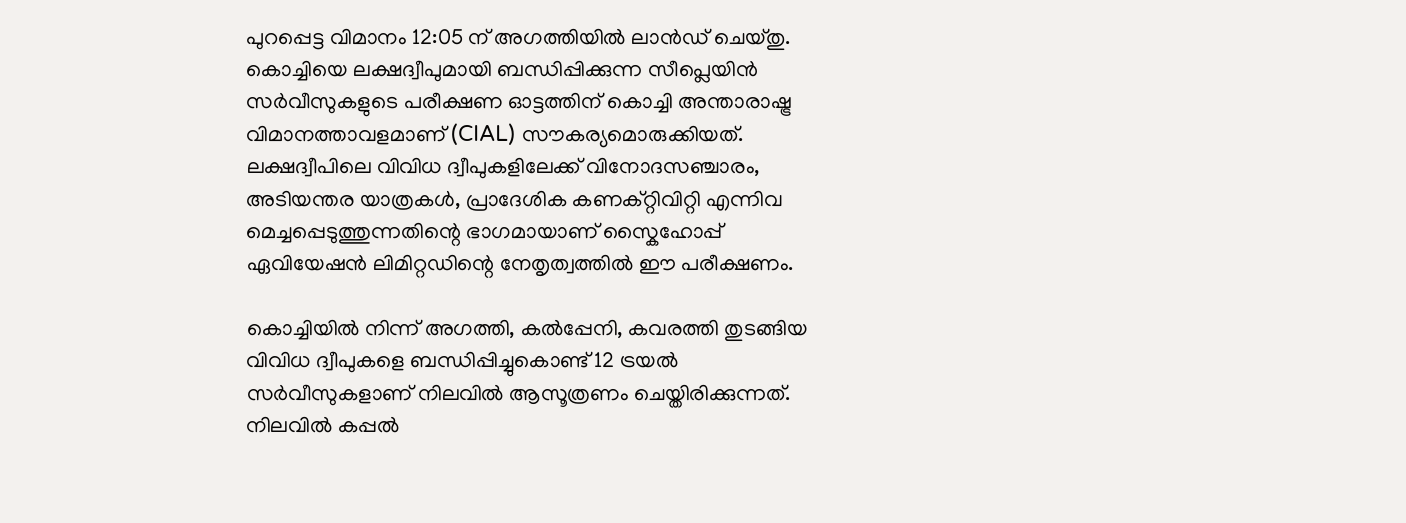പുറപ്പെട്ട വിമാനം 12:05 ന് അഗത്തിയിൽ ലാൻഡ് ചെയ്തു. കൊച്ചിയെ ലക്ഷദ്വീപുമായി ബന്ധിപ്പിക്കുന്ന സീപ്ലെയിൻ സർവീസുകളുടെ പരീക്ഷണ ഓട്ടത്തിന് കൊച്ചി അന്താരാഷ്ട്ര വിമാനത്താവളമാണ് (CIAL) സൗകര്യമൊരുക്കിയത്. ലക്ഷദ്വീപിലെ വിവിധ ദ്വീപുകളിലേക്ക് വിനോദസഞ്ചാരം, അടിയന്തര യാത്രകൾ, പ്രാദേശിക കണക്റ്റിവിറ്റി എന്നിവ മെച്ചപ്പെടുത്തുന്നതിന്റെ ഭാഗമായാണ് സ്കൈഹോപ്പ് ഏവിയേഷൻ ലിമിറ്റഡിന്റെ നേതൃത്വത്തിൽ ഈ പരീക്ഷണം.

കൊച്ചിയിൽ നിന്ന് അഗത്തി, കൽപ്പേനി, കവരത്തി തുടങ്ങിയ വിവിധ ദ്വീപുകളെ ബന്ധിപ്പിച്ചുകൊണ്ട് 12 ട്രയൽ സർവീസുകളാണ് നിലവിൽ ആസൂത്രണം ചെയ്തിരിക്കുന്നത്. നിലവിൽ കപ്പൽ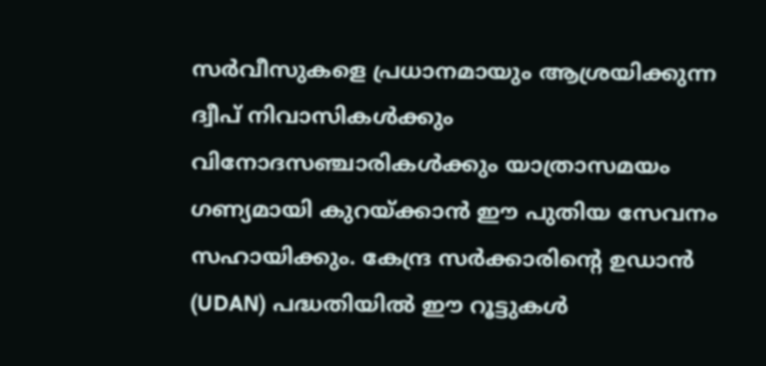സർവീസുകളെ പ്രധാനമായും ആശ്രയിക്കുന്ന ദ്വീപ് നിവാസികൾക്കും വിനോദസഞ്ചാരികൾക്കും യാത്രാസമയം ഗണ്യമായി കുറയ്ക്കാൻ ഈ പുതിയ സേവനം സഹായിക്കും. കേന്ദ്ര സർക്കാരിന്റെ ഉഡാൻ (UDAN) പദ്ധതിയിൽ ഈ റൂട്ടുകൾ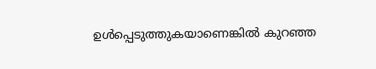ഉൾപ്പെടുത്തുകയാണെങ്കിൽ കുറഞ്ഞ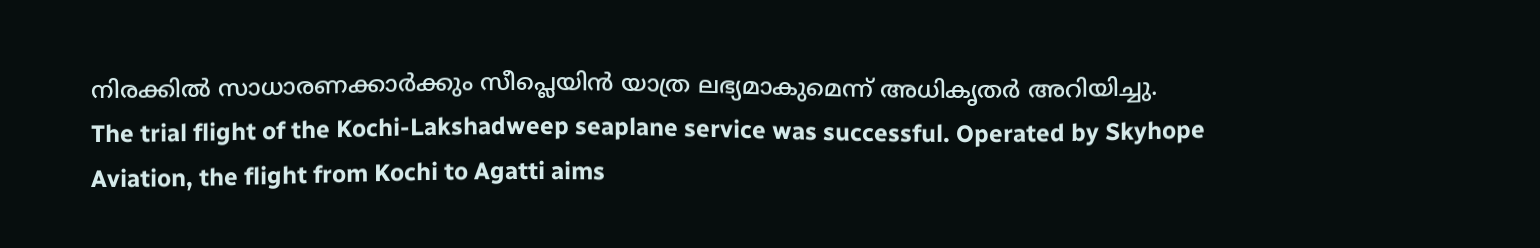നിരക്കിൽ സാധാരണക്കാർക്കും സീപ്ലെയിൻ യാത്ര ലഭ്യമാകുമെന്ന് അധികൃതർ അറിയിച്ചു.
The trial flight of the Kochi-Lakshadweep seaplane service was successful. Operated by Skyhope Aviation, the flight from Kochi to Agatti aims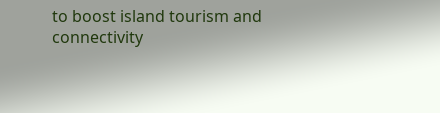to boost island tourism and connectivity